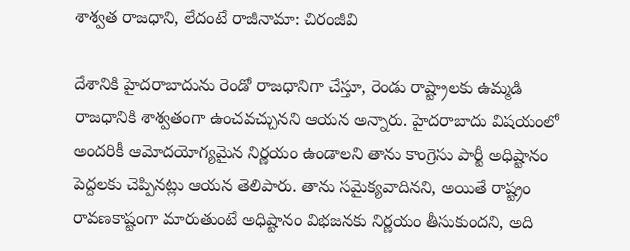శాశ్వత రాజధాని, లేదంటే రాజీనామా: చిరంజీవి

దేశానికి హైదరాబాదును రెండో రాజధానిగా చేస్తూ, రెండు రాష్ట్రాలకు ఉమ్మడి రాజధానికి శాశ్వతంగా ఉంచవచ్చునని ఆయన అన్నారు. హైదరాబాదు విషయంలో అందరికీ ఆమోదయోగ్యమైన నిర్ణయం ఉండాలని తాను కాంగ్రెసు పార్టీ అధిష్టానం పెద్దలకు చెప్పినట్లు ఆయన తెలిపారు. తాను సమైక్యవాదినని, అయితే రాష్ట్రం రావణకాష్టంగా మారుతుంటే అధిష్టానం విభజనకు నిర్ణయం తీసుకుందని, అది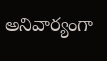అనివార్యంగా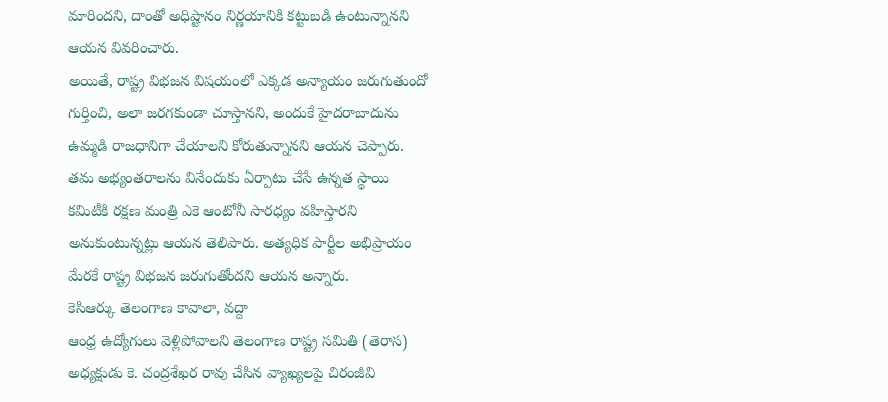మారిందని, దాంతో అధిష్టానం నిర్ణయానికి కట్టుబడి ఉంటున్నానని ఆయన వివరించారు.
అయితే, రాష్ట్ర విభజన విషయంలో ఎక్కడ అన్యాయం జరుగుతుందో గుర్తించి, అలా జరగకుండా చూస్తానని, అందుకే హైదరాబాదును ఉమ్మడి రాజధానిగా చేయాలని కోరుతున్నానని ఆయన చెప్పారు. తమ అభ్యంతరాలను వినేందుకు ఏర్పాటు చేసే ఉన్నత స్థాయి కమిటీకి రక్షణ మంత్రి ఎకె ఆంటోనీ సారధ్యం వహిస్తారని అనుకుంటున్నట్లు ఆయన తెలిపారు. అత్యధిక పార్టీల అభిప్రాయం మేరకే రాష్ట్ర విభజన జరుగుతోందని ఆయన అన్నారు.
కెసిఆర్కు తెలంగాణ కావాలా, వద్దా
ఆంధ్ర ఉద్యోగులు వెళ్లిపోవాలని తెలంగాణ రాష్ట్ర సమితి (తెరాస) అధ్యక్షుడు కె. చంద్రశేఖర రావు చేసిన వ్యాఖ్యలపై చిరంజీవి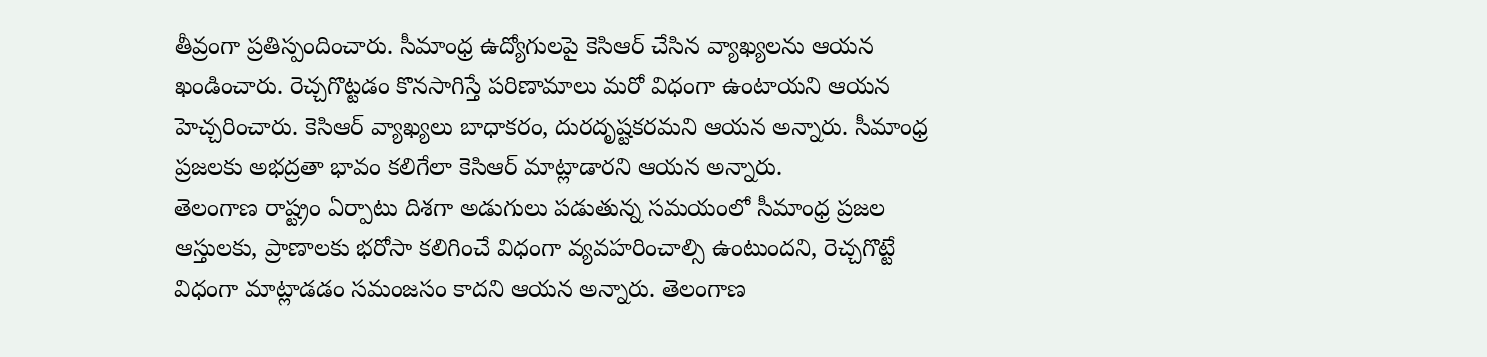తీవ్రంగా ప్రతిస్పందించారు. సీమాంధ్ర ఉద్యోగులపై కెసిఆర్ చేసిన వ్యాఖ్యలను ఆయన ఖండించారు. రెచ్చగొట్టడం కొనసాగిస్తే పరిణామాలు మరో విధంగా ఉంటాయని ఆయన హెచ్చరించారు. కెసిఆర్ వ్యాఖ్యలు బాధాకరం, దురదృష్టకరమని ఆయన అన్నారు. సీమాంధ్ర ప్రజలకు అభద్రతా భావం కలిగేలా కెసిఆర్ మాట్లాడారని ఆయన అన్నారు.
తెలంగాణ రాష్ట్రం ఏర్పాటు దిశగా అడుగులు పడుతున్న సమయంలో సీమాంధ్ర ప్రజల ఆస్తులకు, ప్రాణాలకు భరోసా కలిగించే విధంగా వ్యవహరించాల్సి ఉంటుందని, రెచ్చగొట్టే విధంగా మాట్లాడడం సమంజసం కాదని ఆయన అన్నారు. తెలంగాణ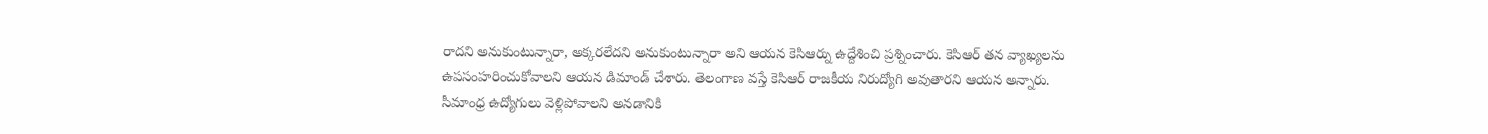రాదని అనుకుంటున్నారా, అక్కరలేదని అనుకుంటున్నారా అని ఆయన కెసిఆర్ను ఉద్దేశించి ప్రశ్నించారు. కెసిఆర్ తన వ్యాఖ్యలను ఉపసంహరించుకోవాలని ఆయన డిమాండ్ చేశారు. తెలంగాణ వస్తే కెసిఆర్ రాజకీయ నిరుద్యోగి అవుతారని ఆయన అన్నారు.
సీమాంధ్ర ఉద్యోగులు వెళ్లిపోవాలని అనడానికి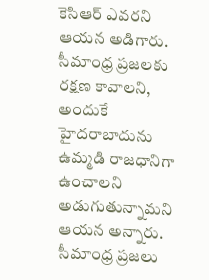కెసిఆర్ ఎవరని ఆయన అడిగారు. సీమాంధ్ర ప్రజలకు రక్షణ కావాలని, అందుకే హైదరాబాదును ఉమ్మడి రాజధానిగా ఉంచాలని అడుగుతున్నామని ఆయన అన్నారు. సీమాంధ్ర ప్రజలు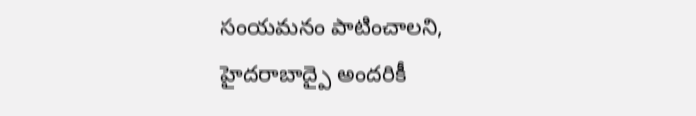సంయమనం పాటించాలని, హైదరాబాద్పై అందరికీ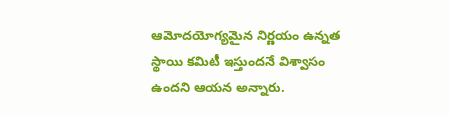ఆమోదయోగ్యమైన నిర్ణయం ఉన్నత స్థాయి కమిటీ ఇస్తుందనే విశ్వాసం ఉందని ఆయన అన్నారు.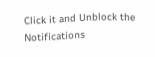Click it and Unblock the Notifications